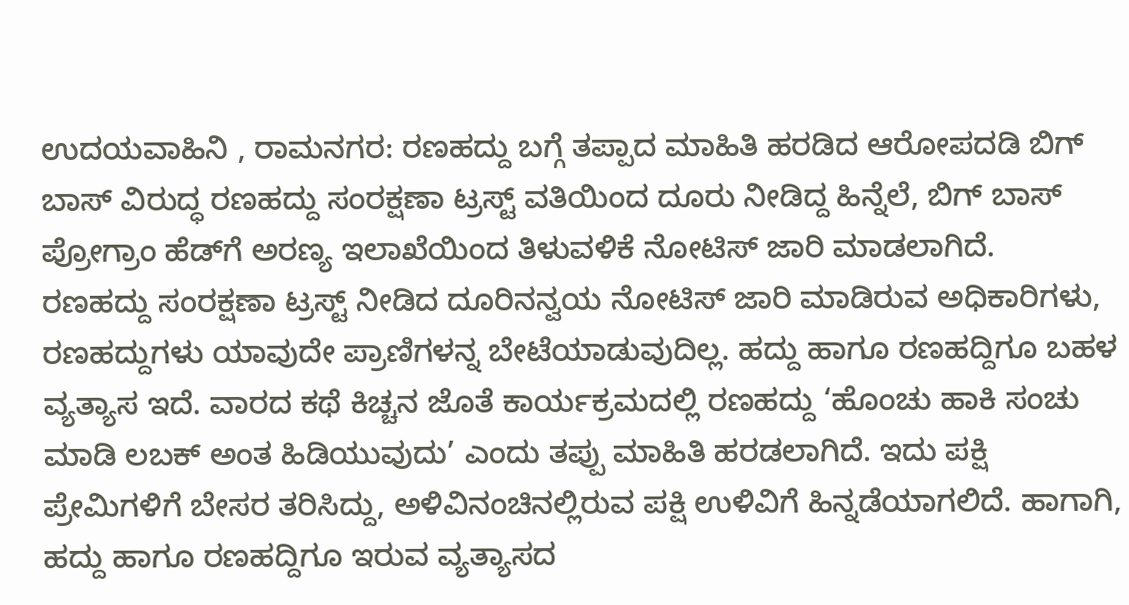ಉದಯವಾಹಿನಿ , ರಾಮನಗರ: ರಣಹದ್ದು ಬಗ್ಗೆ ತಪ್ಪಾದ ಮಾಹಿತಿ ಹರಡಿದ ಆರೋಪದಡಿ ಬಿಗ್ ಬಾಸ್ ವಿರುದ್ಧ ರಣಹದ್ದು ಸಂರಕ್ಷಣಾ ಟ್ರಸ್ಟ್ ವತಿಯಿಂದ ದೂರು ನೀಡಿದ್ದ ಹಿನ್ನೆಲೆ, ಬಿಗ್ ಬಾಸ್ ಪ್ರೋಗ್ರಾಂ ಹೆಡ್‌ಗೆ ಅರಣ್ಯ ಇಲಾಖೆಯಿಂದ ತಿಳುವಳಿಕೆ ನೋಟಿಸ್ ಜಾರಿ ಮಾಡಲಾಗಿದೆ.
ರಣಹದ್ದು ಸಂರಕ್ಷಣಾ ಟ್ರಸ್ಟ್ ನೀಡಿದ ದೂರಿನನ್ವಯ ನೋಟಿಸ್ ಜಾರಿ ಮಾಡಿರುವ ಅಧಿಕಾರಿಗಳು, ರಣಹದ್ದುಗಳು ಯಾವುದೇ ಪ್ರಾಣಿಗಳನ್ನ ಬೇಟೆಯಾಡುವುದಿಲ್ಲ. ಹದ್ದು ಹಾಗೂ ರಣಹದ್ದಿಗೂ ಬಹಳ ವ್ಯತ್ಯಾಸ ಇದೆ. ವಾರದ ಕಥೆ ಕಿಚ್ಚನ ಜೊತೆ ಕಾರ್ಯಕ್ರಮದಲ್ಲಿ ರಣಹದ್ದು ‘ಹೊಂಚು ಹಾಕಿ ಸಂಚು ಮಾಡಿ ಲಬಕ್ ಅಂತ ಹಿಡಿಯುವುದು’ ಎಂದು ತಪ್ಪು ಮಾಹಿತಿ ಹರಡಲಾಗಿದೆ. ಇದು ಪಕ್ಷಿ ಪ್ರೇಮಿಗಳಿಗೆ ಬೇಸರ ತರಿಸಿದ್ದು, ಅಳಿವಿನಂಚಿನಲ್ಲಿರುವ ಪಕ್ಷಿ ಉಳಿವಿಗೆ ಹಿನ್ನಡೆಯಾಗಲಿದೆ. ಹಾಗಾಗಿ, ಹದ್ದು ಹಾಗೂ ರಣಹದ್ದಿಗೂ ಇರುವ ವ್ಯತ್ಯಾಸದ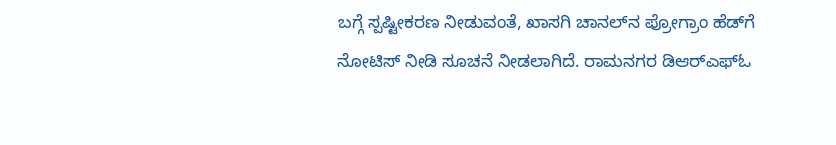ಬಗ್ಗೆ ಸ್ಪಷ್ಟೀಕರಣ ನೀಡುವಂತೆ, ಖಾಸಗಿ ಚಾನಲ್‌ನ ಪ್ರೋಗ್ರಾಂ ಹೆಡ್‌ಗೆ ನೋಟಿಸ್ ನೀಡಿ ಸೂಚನೆ ನೀಡಲಾಗಿದೆ. ರಾಮನಗರ ಡಿಆರ್‌ಎಫ್ಓ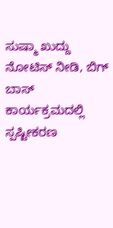ಸುಷ್ಮಾ ಖುದ್ದು ನೋಟಿಸ್ ನೀಡಿ, ಬಿಗ್ ಬಾಸ್ ಕಾರ್ಯಕ್ರಮದಲ್ಲಿ ಸ್ಪಷ್ಟೀಕರಣ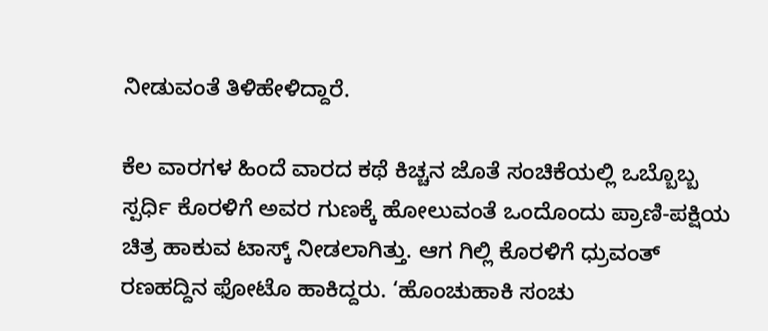ನೀಡುವಂತೆ ತಿಳಿಹೇಳಿದ್ದಾರೆ.

ಕೆಲ ವಾರಗಳ ಹಿಂದೆ ವಾರದ ಕಥೆ ಕಿಚ್ಚನ ಜೊತೆ ಸಂಚಿಕೆಯಲ್ಲಿ ಒಬ್ಬೊಬ್ಬ ಸ್ಪರ್ಧಿ ಕೊರಳಿಗೆ ಅವರ ಗುಣಕ್ಕೆ ಹೋಲುವಂತೆ ಒಂದೊಂದು ಪ್ರಾಣಿ-ಪಕ್ಷಿಯ ಚಿತ್ರ ಹಾಕುವ ಟಾಸ್ಕ್‌ ನೀಡಲಾಗಿತ್ತು. ಆಗ ಗಿಲ್ಲಿ ಕೊರಳಿಗೆ ಧ್ರುವಂತ್‌ ರಣಹದ್ದಿನ ಫೋಟೊ ಹಾಕಿದ್ದರು. ‘ಹೊಂಚುಹಾಕಿ ಸಂಚು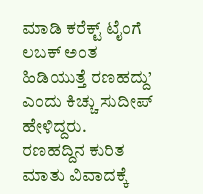ಮಾಡಿ ಕರೆಕ್ಟ್‌ ಟೈಂಗೆ ಲಬಕ್‌ ಅಂತ ಹಿಡಿಯುತ್ತೆ ರಣಹದ್ದು’ ಎಂದು ಕಿಚ್ಚು ಸುದೀಪ್‌ ಹೇಳಿದ್ದರು. ರಣಹದ್ದಿನ ಕುರಿತ ಮಾತು ವಿವಾದಕ್ಕೆ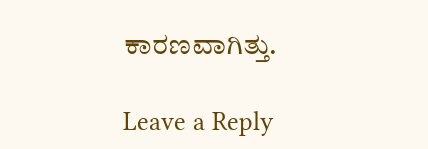ಕಾರಣವಾಗಿತ್ತು.

Leave a Reply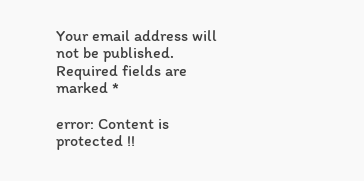Your email address will not be published. Required fields are marked *

error: Content is protected !!